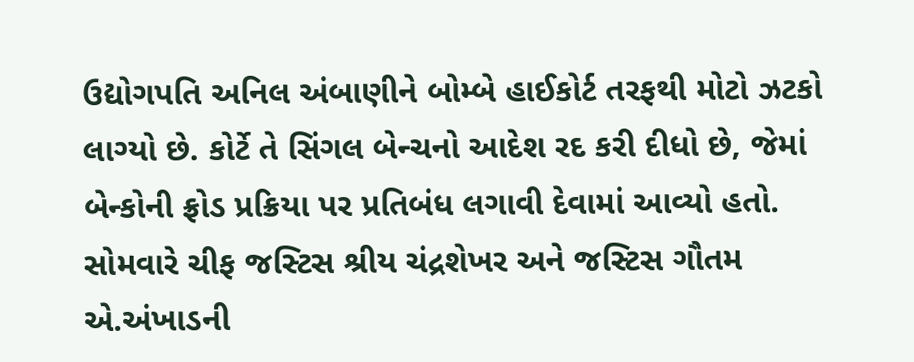ઉદ્યોગપતિ અનિલ અંબાણીને બોમ્બે હાઈકોર્ટ તરફથી મોટો ઝટકો લાગ્યો છે. કોર્ટે તે સિંગલ બેન્ચનો આદેશ રદ કરી દીધો છે, જેમાં બેન્કોની ફ્રોડ પ્રક્રિયા પર પ્રતિબંધ લગાવી દેવામાં આવ્યો હતો. સોમવારે ચીફ જસ્ટિસ શ્રીય ચંદ્રશેખર અને જસ્ટિસ ગૌતમ એ.અંખાડની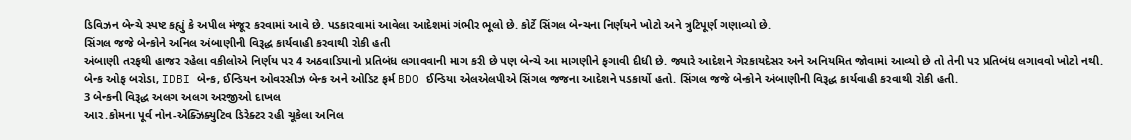ડિવિઝન બેન્ચે સ્પષ્ટ કહ્યું કે અપીલ મંજૂર કરવામાં આવે છે. પડકારવામાં આવેલા આદેશમાં ગંભીર ભૂલો છે. કોર્ટે સિંગલ બેન્ચના નિર્ણયને ખોટો અને ત્રુટિપૂર્ણ ગણાવ્યો છે.
સિંગલ જજે બેન્કોને અનિલ અંબાણીની વિરૂદ્ધ કાર્યવાહી કરવાથી રોકી હતી
અંબાણી તરફથી હાજર રહેલા વકીલોએ નિર્ણય પર 4 અઠવાડિયાનો પ્રતિબંધ લગાવવાની માગ કરી છે પણ બેન્ચે આ માગણીને ફગાવી દીધી છે. જ્યારે આદેશને ગેરકાયદેસર અને અનિયમિત જોવામાં આવ્યો છે તો તેની પર પ્રતિબંધ લગાવવો ખોટો નથી. બેન્ક ઓફ બરોડા, IDBI બેન્ક, ઈન્ડિયન ઓવરસીઝ બેન્ક અને ઓડિટ ફર્મ BDO ઈન્ડિયા એલએલપીએ સિંગલ જજના આદેશને પડકાર્યો હતો. સિંગલ જજે બેન્કોને અંબાણીની વિરૂદ્ધ કાર્યવાહી કરવાથી રોકી હતી.
3 બેન્કની વિરૂદ્ધ અલગ અલગ અરજીઓ દાખલ
આર.કોમના પૂર્વ નોન-એક્ઝિક્યુટિવ ડિરેક્ટર રહી ચૂકેલા અનિલ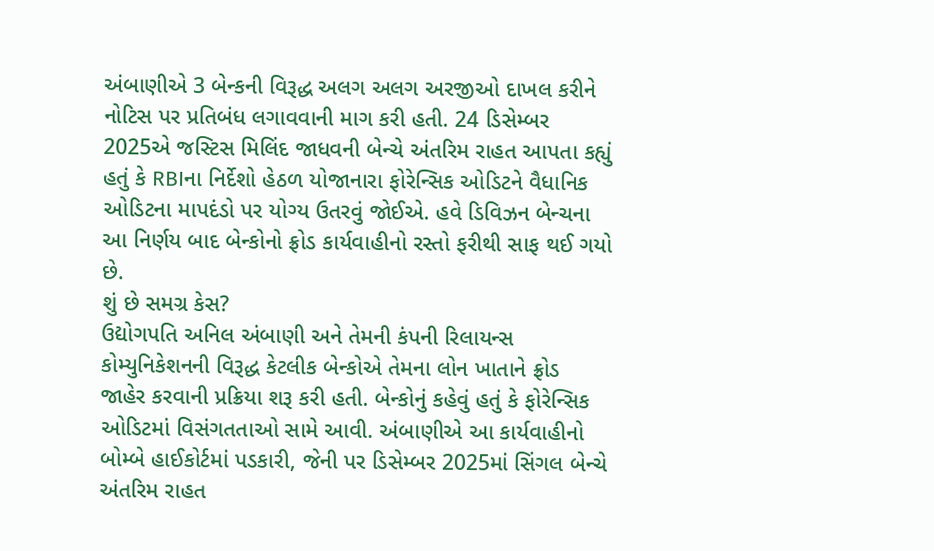અંબાણીએ 3 બેન્કની વિરૂદ્ધ અલગ અલગ અરજીઓ દાખલ કરીને નોટિસ પર પ્રતિબંધ લગાવવાની માગ કરી હતી. 24 ડિસેમ્બર 2025એ જસ્ટિસ મિલિંદ જાધવની બેન્ચે અંતરિમ રાહત આપતા કહ્યું હતું કે RBIના નિર્દેશો હેઠળ યોજાનારા ફોરેન્સિક ઓડિટને વૈધાનિક ઓડિટના માપદંડો પર યોગ્ય ઉતરવું જોઈએ. હવે ડિવિઝન બેન્ચના આ નિર્ણય બાદ બેન્કોનો ફ્રોડ કાર્યવાહીનો રસ્તો ફરીથી સાફ થઈ ગયો છે.
શું છે સમગ્ર કેસ?
ઉદ્યોગપતિ અનિલ અંબાણી અને તેમની કંપની રિલાયન્સ કોમ્યુનિકેશનની વિરૂદ્ધ કેટલીક બેન્કોએ તેમના લોન ખાતાને ફ્રોડ જાહેર કરવાની પ્રક્રિયા શરૂ કરી હતી. બેન્કોનું કહેવું હતું કે ફોરેન્સિક ઓડિટમાં વિસંગતતાઓ સામે આવી. અંબાણીએ આ કાર્યવાહીનો બોમ્બે હાઈકોર્ટમાં પડકારી, જેની પર ડિસેમ્બર 2025માં સિંગલ બેન્ચે અંતરિમ રાહત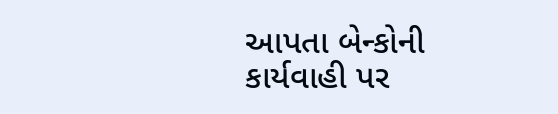આપતા બેન્કોની કાર્યવાહી પર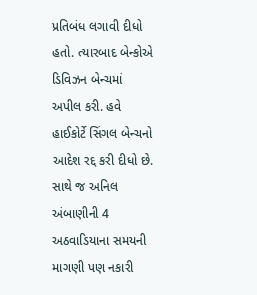પ્રતિબંધ લગાવી દીધો હતો. ત્યારબાદ બેન્કોએ ડિવિઝન બેન્ચમાં અપીલ કરી. હવે હાઈકોર્ટે સિંગલ બેન્ચનો આદેશ રદ્દ કરી દીધો છે. સાથે જ અનિલ અંબાણીની 4 અઠવાડિયાના સમયની માગણી પણ નકારી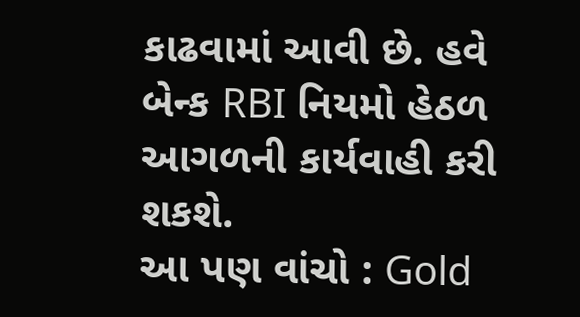કાઢવામાં આવી છે. હવે બેન્ક RBI નિયમો હેઠળ આગળની કાર્યવાહી કરી શકશે.
આ પણ વાંચો : Gold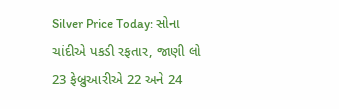Silver Price Today: સોના ચાંદીએ પકડી રફતાર, જાણી લો 23 ફેબ્રુઆરીએ 22 અને 24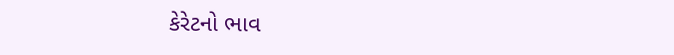કેરેટનો ભાવ